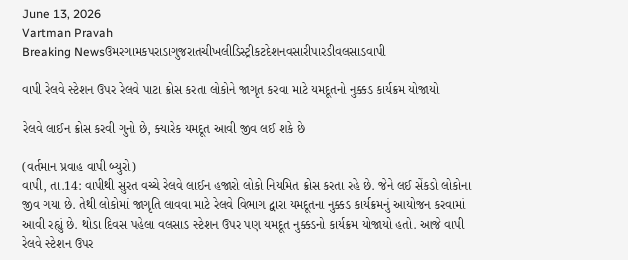June 13, 2026
Vartman Pravah
Breaking Newsઉમરગામકપરાડાગુજરાતચીખલીડિસ્ટ્રીકટદેશનવસારીપારડીવલસાડવાપી

વાપી રેલવે સ્‍ટેશન ઉપર રેલવે પાટા ક્રોસ કરતા લોકોને જાગૃત કરવા માટે યમદૂતનો નુક્કડ કાર્યક્રમ યોજાયો

રેલવે લાઈન ક્રોસ કરવી ગુનો છે, ક્‍યારેક યમદૂત આવી જીવ લઈ શકે છે

(વર્તમાન પ્રવાહ વાપી બ્‍યુરો)
વાપી, તા.14: વાપીથી સુરત વચ્‍ચે રેલવે લાઈન હજારો લોકો નિયમિત ક્રોસ કરતા રહે છે. જેને લઈ સેંકડો લોકોના જીવ ગયા છે. તેથી લોકોમાં જાગૃતિ લાવવા માટે રેલવે વિભાગ દ્વારા યમદૂતના નુક્કડ કાર્યક્રમનું આયોજન કરવામાં આવી રહ્યું છે. થોડા દિવસ પહેલા વલસાડ સ્‍ટેશન ઉપર પણ યમદૂત નુક્કડનો કાર્યક્રમ યોજાયો હતો. આજે વાપી રેલવે સ્‍ટેશન ઉપર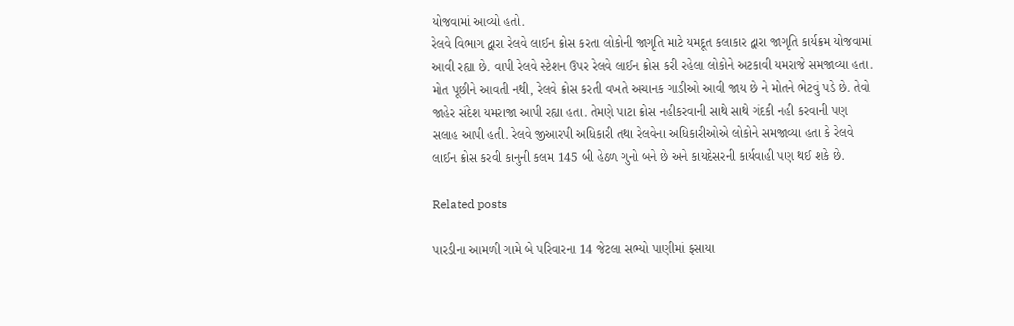યોજવામાં આવ્‍યો હતો.
રેલવે વિભાગ દ્વારા રેલવે લાઈન ક્રોસ કરતા લોકોની જાગૃતિ માટે યમદૂત કલાકાર દ્વારા જાગૃતિ કાર્યક્રમ યોજવામાં આવી રહ્યા છે. વાપી રેલવે સ્‍ટેશન ઉપર રેલવે લાઈન ક્રોસ કરી રહેલા લોકોને અટકાવી યમરાજે સમજાવ્‍યા હતા. મોત પૂછીને આવતી નથી, રેલવે ક્રોસ કરતી વખતે અચાનક ગાડીઓ આવી જાય છે ને મોતને ભેટવું પડે છે. તેવો જાહેર સંદેશ યમરાજા આપી રહ્યા હતા. તેમણે પાટા ક્રોસ નહીકરવાની સાથે સાથે ગંદકી નહી કરવાની પણ સલાહ આપી હતી. રેલવે જીઆરપી અધિકારી તથા રેલવેના અધિકારીઓએ લોકોને સમજાવ્‍યા હતા કે રેલવે લાઈન ક્રોસ કરવી કાનુની કલમ 145 બી હેઠળ ગુનો બને છે અને કાયદેસરની કાર્યવાહી પણ થઈ શકે છે.

Related posts

પારડીના આમળી ગામે બે પરિવારના 14 જેટલા સભ્‍યો પાણીમાં ફસાયા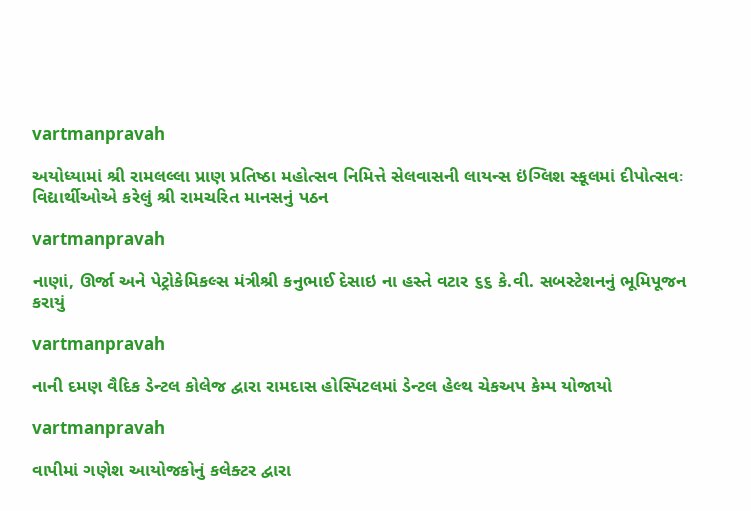vartmanpravah

અયોધ્‍યામાં શ્રી રામલલ્લા પ્રાણ પ્રતિષ્ઠા મહોત્‍સવ નિમિત્તે સેલવાસની લાયન્‍સ ઇંગ્‍લિશ સ્‍કૂલમાં દીપોત્‍સવઃ વિદ્યાર્થીઓએ કરેલું શ્રી રામચરિત માનસનું પઠન

vartmanpravah

નાણાં, ઊર્જા અને પેટ્રોકેમિકલ્સ મંત્રીશ્રી કનુભાઈ દેસાઇ ના હસ્તે વટાર ૬૬ કે.વી. સબસ્ટેશનનું ભૂમિપૂજન કરાયું

vartmanpravah

નાની દમણ વૈદિક ડેન્‍ટલ કોલેજ દ્વારા રામદાસ હોસ્‍પિટલમાં ડેન્‍ટલ હેલ્‍થ ચેકઅપ કેમ્‍પ યોજાયો

vartmanpravah

વાપીમાં ગણેશ આયોજકોનું કલેક્‍ટર દ્વારા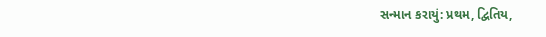સન્‍માન કરાયું: પ્રથમ, દ્વિતિય,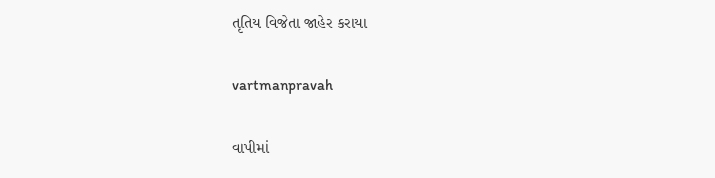તૃતિય વિજેતા જાહેર કરાયા

vartmanpravah

વાપીમાં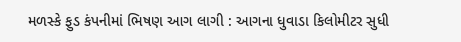મળસ્‍કે ફુડ કંપનીમાં ભિષણ આગ લાગી : આગના ધુવાડા કિલોમીટર સુધી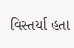વિસ્‍તર્યા હતા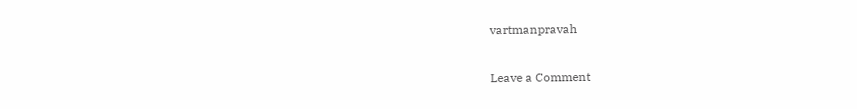vartmanpravah

Leave a Comment